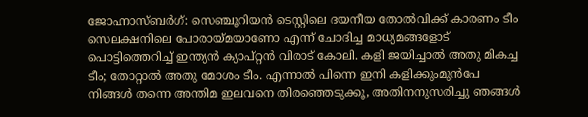ജോഹ്നാസ്ബര്‍ഗ്: സെഞ്ചൂറിയന്‍ ടെസ്റ്റിലെ ദയനീയ തോല്‍വിക്ക് കാരണം ടീം സെലക്ഷനിലെ പോരായ്മയാണോ എന്ന് ചോദിച്ച മാധ്യമങ്ങളോട് പൊട്ടിത്തെറിച്ച് ഇന്ത്യന്‍ ക്യാപ്റ്റന്‍ വിരാട് കോലി. കളി ജയിച്ചാൽ അതു മികച്ച ടീം; തോറ്റാൽ അതു മോശം ടീം. എന്നാല്‍ പിന്നെ ഇനി കളിക്കുംമുൻപേ നിങ്ങൾ തന്നെ അന്തിമ ഇലവനെ തിരഞ്ഞെടുക്കൂ, അതിനനുസരിച്ചു ഞങ്ങൾ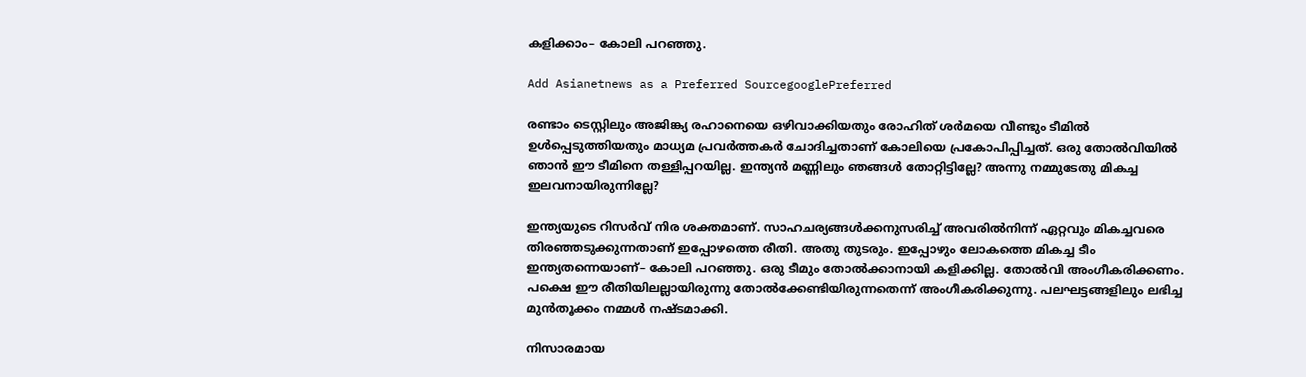കളിക്കാം– കോലി പറഞ്ഞു.

Add Asianetnews as a Preferred SourcegooglePreferred

രണ്ടാം ടെസ്റ്റിലും അജിങ്ക്യ രഹാനെയെ ഒഴിവാക്കിയതും രോഹിത് ശർമയെ വീണ്ടും ടീമിൽ ഉൾപ്പെടുത്തിയതും മാധ്യമ പ്രവര്‍ത്തകര്‍ ചോദിച്ചതാണ് കോലിയെ പ്രകോപിപ്പിച്ചത്. ഒരു തോൽ‌വിയിൽ ഞാൻ ഈ ടീമിനെ തള്ളിപ്പറയില്ല. ഇന്ത്യൻ മണ്ണിലും ഞങ്ങൾ തോറ്റിട്ടില്ലേ? അന്നു നമ്മുടേതു മികച്ച ഇലവനായിരുന്നില്ലേ?

ഇന്ത്യയുടെ റിസർവ് നിര ശക്തമാണ്. സാഹചര്യങ്ങൾക്കനുസരിച്ച് അവരിൽനിന്ന് ഏറ്റവും മികച്ചവരെ തിരഞ്ഞടുക്കുന്നതാണ് ഇപ്പോഴത്തെ രീതി. അതു തുടരും. ഇപ്പോഴും ലോകത്തെ മികച്ച ടീം ഇന്ത്യതന്നെയാണ്– കോലി പറഞ്ഞു. ഒരു ടീമും തോല്‍ക്കാനായി കളിക്കില്ല. തോല്‍വി അംഗീകരിക്കണം. പക്ഷെ ഈ രീതിയിലല്ലായിരുന്നു തോല്‍ക്കേണ്ടിയിരുന്നതെന്ന് അംഗീകരിക്കുന്നു. പലഘട്ടങ്ങളിലും ലഭിച്ച മുന്‍തൂക്കം നമ്മള്‍ നഷ്ടമാക്കി.

നിസാരമായ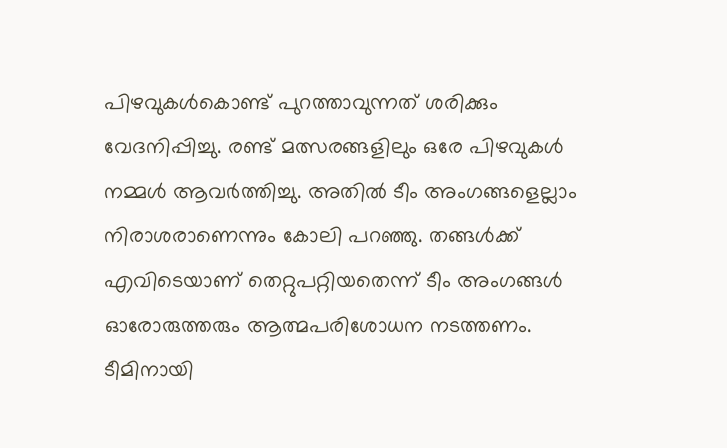പിഴവുകള്‍കൊണ്ട് പുറത്താവുന്നത് ശരിക്കും വേദനിപ്പിച്ചു. രണ്ട് മത്സരങ്ങളിലും ഒരേ പിഴവുകള്‍ നമ്മള്‍ ആവര്‍ത്തിച്ചു. അതില്‍ ടീം അംഗങ്ങളെല്ലാം നിരാശരാണെന്നും കോലി പറഞ്ഞു. തങ്ങള്‍ക്ക് എവിടെയാണ് തെറ്റുപറ്റിയതെന്ന് ടീം അംഗങ്ങള്‍ ഓരോരുത്തരും ആത്മപരിശോധന നടത്തണം. ടീമിനായി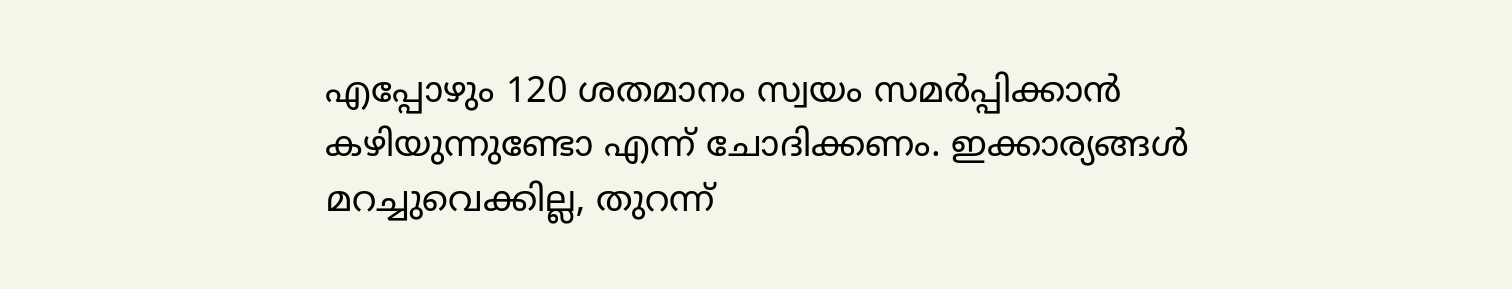എപ്പോഴും 120 ശതമാനം സ്വയം സമര്‍പ്പിക്കാന്‍ കഴിയുന്നുണ്ടോ എന്ന് ചോദിക്കണം. ഇക്കാര്യങ്ങള്‍ മറച്ചുവെക്കില്ല, തുറന്ന്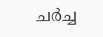ചര്‍ച്ച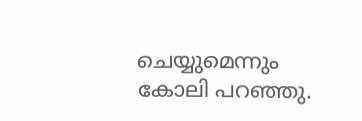ചെയ്യുമെന്നും കോലി പറഞ്ഞു.